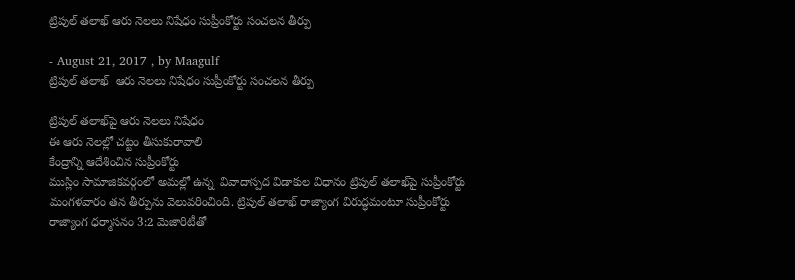ట్రిపుల్‌ తలాఖ్‌ ఆరు నెలలు నిషేధం సుప్రీంకోర్టు సంచలన తీర్పు

- August 21, 2017 , by Maagulf
ట్రిపుల్‌ తలాఖ్‌  ఆరు నెలలు నిషేధం సుప్రీంకోర్టు సంచలన తీర్పు

ట్రిపుల్‌ తలాఖ్‌పై ఆరు నెలలు నిషేధం
ఈ ఆరు నెలల్లో చట్టం తీసుకురావాలి
కేంద్రాన్ని ఆదేశించిన సుప్రీంకోర్టు
ముస్లిం సామాజికవర్గంలో అమల్లో ఉన్న  వివాదాస్పద విడాకుల విధానం ట్రిపుల్‌ తలాఖ్‌పై సుప్రీంకోర్టు మంగళవారం తన తీర్పును వెలువరించింది. ట్రిపుల్‌ తలాఖ్‌ రాజ్యాంగ విరుద్ధమంటూ సుప్రీంకోర్టు రాజ్యాంగ ధర్మాసనం 3:2 మెజారిటీతో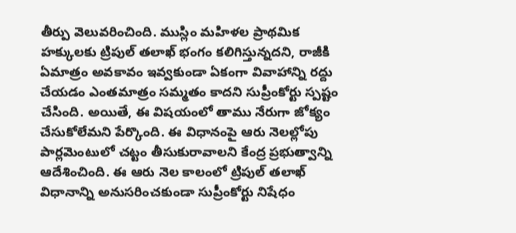తీర్పు వెలువరించింది. ముస్లిం మహిళల ప్రాథమిక హక్కులకు ట్రిపుల్‌ తలాఖ్‌ భంగం కలిగిస్తున్నదని, రాజీకి ఏమాత్రం అవకావం ఇవ్వకుండా ఏకంగా వివాహాన్ని రద్దు చేయడం ఎంతమాత్రం సమ్మతం కాదని సుప్రీంకోర్టు స్పష్టం చేసింది. అయితే, ఈ విషయంలో తాము నేరుగా జోక్యం చేసుకోలేమని పేర్కొంది. ఈ విధానంపై ఆరు నెలల్లోపు పార్లమెంటులో చట్టం తీసుకురావాలని కేంద్ర ప్రభుత్వాన్ని ఆదేశించింది. ఈ ఆరు నెల కాలంలో ట్రిపుల్‌ తలాఖ్‌ విధానాన్ని అనుసరించకుండా సుప్రీంకోర్టు నిషేధం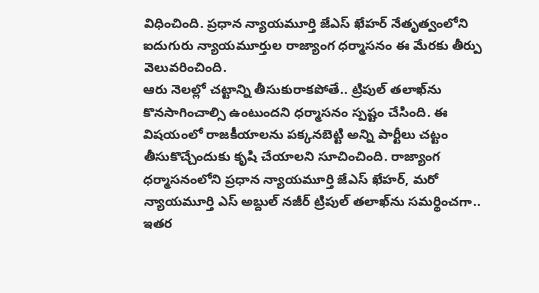విధించింది. ప్రధాన న్యాయమూర్తి జేఎస్‌ ఖేహర్‌ నేతృత్వంలోని ఐదుగురు న్యాయమూర్తుల రాజ్యాంగ ధర్మాసనం ఈ మేరకు తీర్పు వెలువరించింది.
ఆరు నెలల్లో చట్టాన్ని తీసుకురాకపోతే.. ట్రిపుల్‌ తలాఖ్‌ను కొనసాగించాల్సి ఉంటుందని ధర్మాసనం స్పష్టం చేసింది. ఈ విషయంలో రాజకీయాలను పక్కనబెట్టి అన్ని పార్టీలు చట్టం తీసుకొచ్చేందుకు కృషి చేయాలని సూచించింది. రాజ్యాంగ ధర్మాసనంలోని ప్రధాన న్యాయమూర్తి జేఎస్‌ ఖేహర్‌, మరో న్యాయమూర్తి ఎస్‌ అబ్దుల్‌ నజీర్‌ ట్రిపుల్‌ తలాఖ్‌ను సమర్థించగా.. ఇతర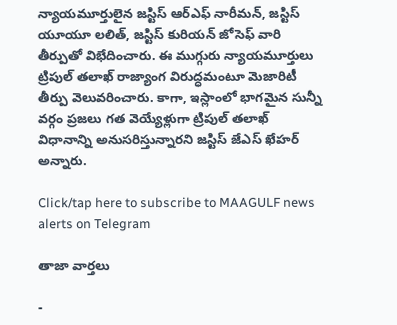న్యాయమూర్తులైన జస్టిస్‌ ఆర్‌ఎఫ్‌ నారీమన్‌, జస్టిస్‌ యూయూ లలిత్‌, జస్టిస్‌ కురియన్‌ జోసెఫ్‌ వారి తీర్పుతో విభేదించారు. ఈ ముగ్గురు న్యాయమూర్తులు ట్రిపుల్‌ తలాఖ్‌ రాజ్యాంగ విరుద్ధమంటూ మెజారిటీ తీర్పు వెలువరించారు. కాగా, ఇస్లాంలో భాగమైన సున్నీ వర్గం ప్రజలు గత వెయ్యేళ్లుగా ట్రిపుల్‌ తలాఖ్‌ విధానాన్ని అనుసరిస్తున్నారని జస్టిస్‌ జేఎస్‌ ఖేహర్‌ అన్నారు.

Click/tap here to subscribe to MAAGULF news alerts on Telegram

తాజా వార్తలు

-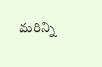మరిన్ని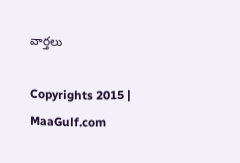వార్తలు

Copyrights 2015 | MaaGulf.com